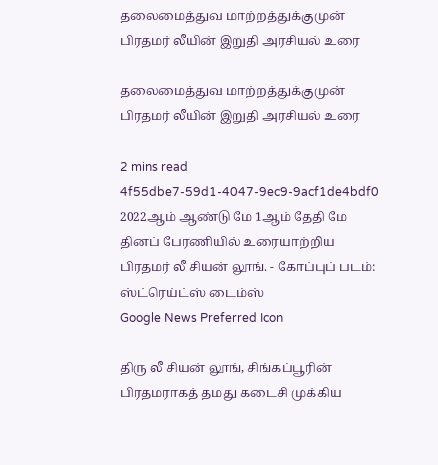தலைமைத்துவ மாற்றத்துக்குமுன் பிரதமர் லீயின் இறுதி அரசியல் உரை

தலைமைத்துவ மாற்றத்துக்குமுன் பிரதமர் லீயின் இறுதி அரசியல் உரை

2 mins read
4f55dbe7-59d1-4047-9ec9-9acf1de4bdf0
2022ஆம் ஆண்டு மே 1ஆம் தேதி மே தினப் பேரணியில் உரையாற்றிய பிரதமர் லீ சியன் லூங். - கோப்புப் படம்: ஸ்ட்ரெய்ட்ஸ் டைம்ஸ்
Google News Preferred Icon

திரு லீ சியன் லூங், சிங்கப்பூரின் பிரதமராகத் தமது கடைசி முக்கிய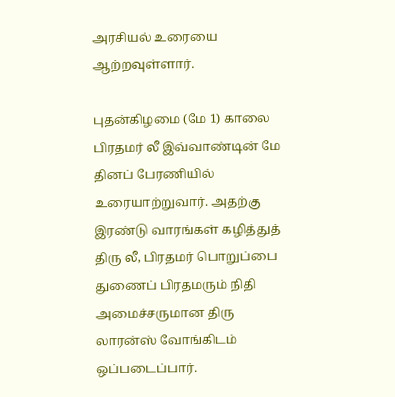அரசியல் உரையை ஆற்றவுள்ளார்.

புதன்கிழமை (மே 1) காலை பிரதமர் லீ இவ்வாண்டின் மே தினப் பேரணியில் உரையாற்றுவார். அதற்கு இரண்டு வாரங்கள் கழித்துத் திரு லீ, பிரதமர் பொறுப்பை துணைப் பிரதமரும் நிதி அமைச்சருமான திரு லாரன்ஸ் வோங்கிடம் ஒப்படைப்பார்.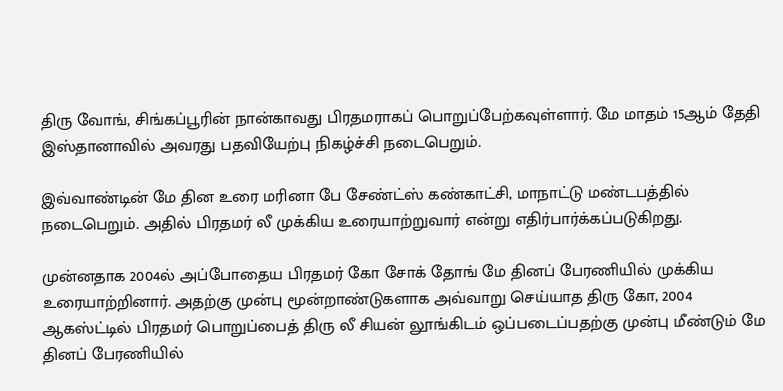திரு வோங், சிங்கப்பூரின் நான்காவது பிரதமராகப் பொறுப்பேற்கவுள்ளார். மே மாதம் 15ஆம் தேதி இஸ்தானாவில் அவரது பதவியேற்பு நிகழ்ச்சி நடைபெறும்.

இவ்வாண்டின் மே தின உரை மரினா பே சேண்ட்ஸ் கண்காட்சி, மாநாட்டு மண்டபத்தில் நடைபெறும். அதில் பிரதமர் லீ முக்கிய உரையாற்றுவார் என்று எதிர்பார்க்கப்படுகிறது.

முன்னதாக 2004ல் அப்போதைய பிரதமர் கோ சோக் தோங் மே தினப் பேரணியில் முக்கிய உரையாற்றினார். அதற்கு முன்பு மூன்றாண்டுகளாக அவ்வாறு செய்யாத திரு கோ, 2004 ஆகஸ்ட்டில் பிரதமர் பொறுப்பைத் திரு லீ சியன் லூங்கிடம் ஒப்படைப்பதற்கு முன்பு மீண்டும் மே தினப் பேரணியில்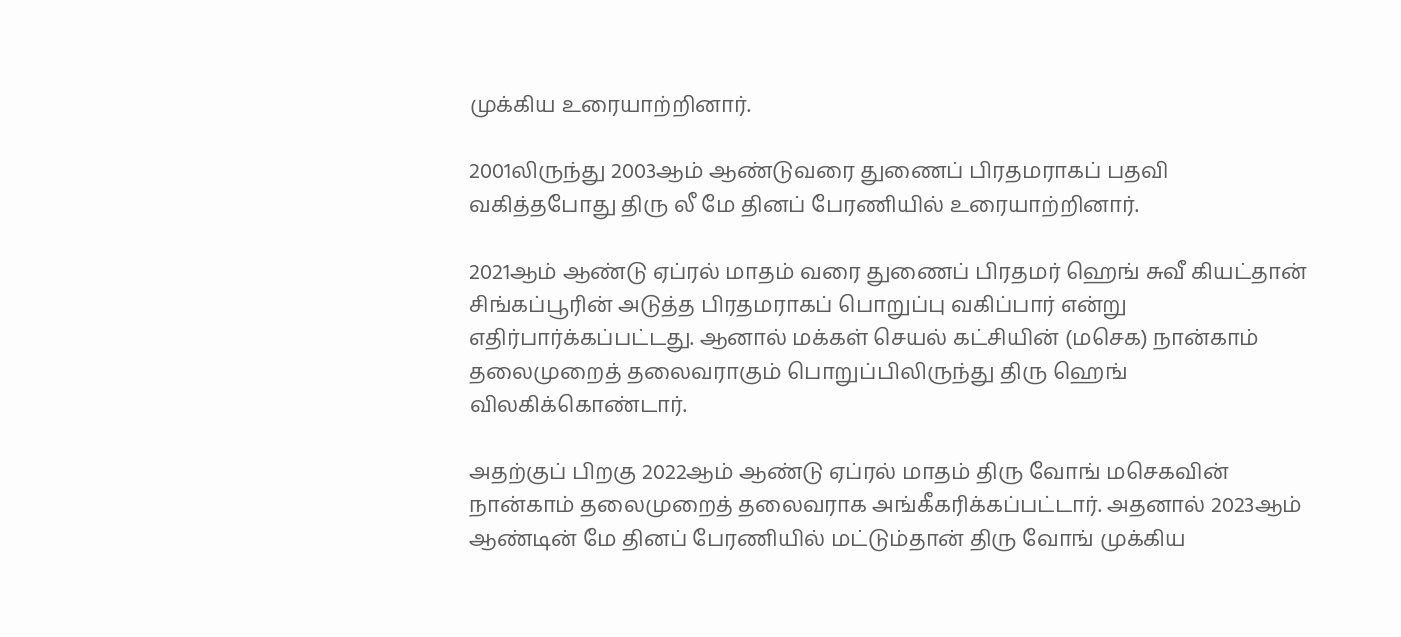முக்கிய உரையாற்றினார்.

2001லிருந்து 2003ஆம் ஆண்டுவரை துணைப் பிரதமராகப் பதவி வகித்தபோது திரு லீ மே தினப் பேரணியில் உரையாற்றினார்.

2021ஆம் ஆண்டு ஏப்ரல் மாதம் வரை துணைப் பிரதமர் ஹெங் சுவீ கியட்தான் சிங்கப்பூரின் அடுத்த பிரதமராகப் பொறுப்பு வகிப்பார் என்று எதிர்பார்க்கப்பட்டது. ஆனால் மக்கள் செயல் கட்சியின் (மசெக) நான்காம் தலைமுறைத் தலைவராகும் பொறுப்பிலிருந்து திரு ஹெங் விலகிக்கொண்டார்.

அதற்குப் பிறகு 2022ஆம் ஆண்டு ஏப்ரல் மாதம் திரு வோங் மசெகவின் நான்காம் தலைமுறைத் தலைவராக அங்கீகரிக்கப்பட்டார். அதனால் 2023ஆம் ஆண்டின் மே தினப் பேரணியில் மட்டும்தான் திரு வோங் முக்கிய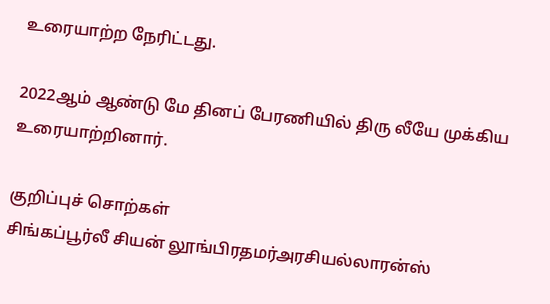உரையாற்ற நேரிட்டது.

2022ஆம் ஆண்டு மே தினப் பேரணியில் திரு லீயே முக்கிய உரையாற்றினார்.

குறிப்புச் சொற்கள்
சிங்கப்பூர்லீ சியன் லூங்பிரதமர்அரசியல்லாரன்ஸ்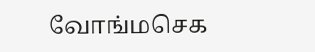வோங்மசெக